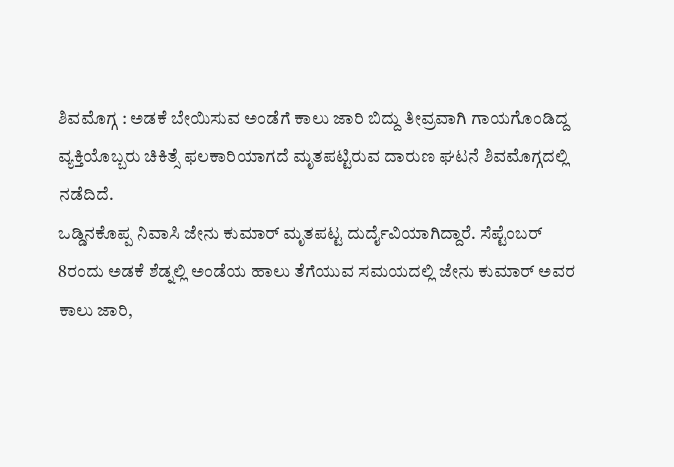ಶಿವಮೊಗ್ಗ : ಅಡಕೆ ಬೇಯಿಸುವ ಅಂಡೆಗೆ ಕಾಲು ಜಾರಿ ಬಿದ್ದು ತೀವ್ರವಾಗಿ ಗಾಯಗೊಂಡಿದ್ದ ವ್ಯಕ್ತಿಯೊಬ್ಬರು ಚಿಕಿತ್ಸೆ ಫಲಕಾರಿಯಾಗದೆ ಮೃತಪಟ್ಟಿರುವ ದಾರುಣ ಘಟನೆ ಶಿವಮೊಗ್ಗದಲ್ಲಿ ನಡೆದಿದೆ.
ಒಡ್ಡಿನಕೊಪ್ಪ ನಿವಾಸಿ ಜೇನು ಕುಮಾರ್ ಮೃತಪಟ್ಟ ದುರ್ದೈವಿಯಾಗಿದ್ದಾರೆ. ಸೆಪ್ಟೆಂಬರ್ 8ರಂದು ಅಡಕೆ ಶೆಡ್ನಲ್ಲಿ ಅಂಡೆಯ ಹಾಲು ತೆಗೆಯುವ ಸಮಯದಲ್ಲಿ ಜೇನು ಕುಮಾರ್ ಅವರ ಕಾಲು ಜಾರಿ,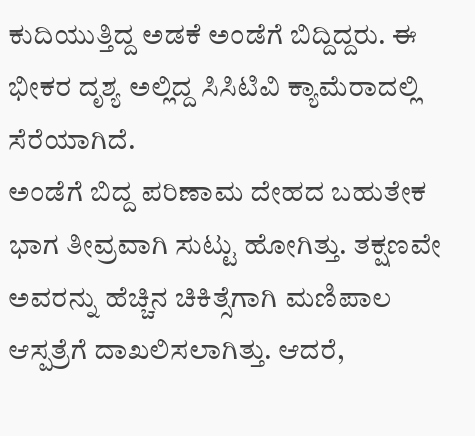ಕುದಿಯುತ್ತಿದ್ದ ಅಡಕೆ ಅಂಡೆಗೆ ಬಿದ್ದಿದ್ದರು. ಈ ಭೀಕರ ದೃಶ್ಯ ಅಲ್ಲಿದ್ದ ಸಿಸಿಟಿವಿ ಕ್ಯಾಮೆರಾದಲ್ಲಿ ಸೆರೆಯಾಗಿದೆ.
ಅಂಡೆಗೆ ಬಿದ್ದ ಪರಿಣಾಮ ದೇಹದ ಬಹುತೇಕ ಭಾಗ ತೀವ್ರವಾಗಿ ಸುಟ್ಟು ಹೋಗಿತ್ತು. ತಕ್ಷಣವೇ ಅವರನ್ನು ಹೆಚ್ಚಿನ ಚಿಕಿತ್ಸೆಗಾಗಿ ಮಣಿಪಾಲ ಆಸ್ಪತ್ರೆಗೆ ದಾಖಲಿಸಲಾಗಿತ್ತು. ಆದರೆ,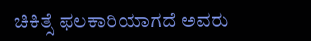ಚಿಕಿತ್ಸೆ ಫಲಕಾರಿಯಾಗದೆ ಅವರು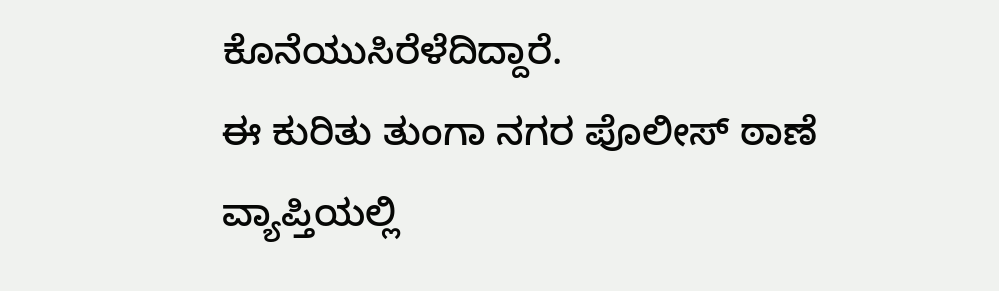ಕೊನೆಯುಸಿರೆಳೆದಿದ್ದಾರೆ.
ಈ ಕುರಿತು ತುಂಗಾ ನಗರ ಪೊಲೀಸ್ ಠಾಣೆ ವ್ಯಾಪ್ತಿಯಲ್ಲಿ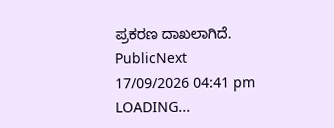ಪ್ರಕರಣ ದಾಖಲಾಗಿದೆ.
PublicNext
17/09/2026 04:41 pm
LOADING...